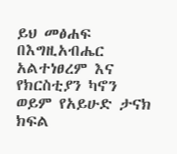ይህ መፅሐፍ በእግዚአብሔር አልተነፀረም እና የክርስቲያን ካኖን ወይም የአይሁድ ታናክ ክፍል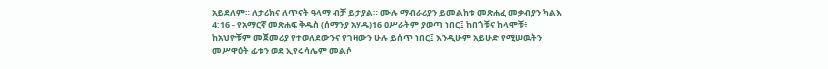አይደለም። ለታሪክና ለጥናት ዓላማ ብቻ ይታያል። ሙሉ ማብራሪያን ይመልከቱ መጽሐፈ መቃብያን ካልእ 4:16 - የአማርኛ መጽሐፍ ቅዱስ (ሰማንያ አሃዱ)16 ዐሥራትም ያወጣ ነበር፤ ከበጎቹና ከላሞቹ፥ ከአህዮቹም መጀመሪያ የተወለደውንና የገዛውን ሁሉ ይሰጥ ነበር፤ እንዲሁም አይሁድ የሚሠዉትን መሥዋዕት ፊቱን ወደ ኢየሩሳሌም መልሶ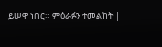ይሠዋ ነበር። ምዕራፉን ተመልከት |